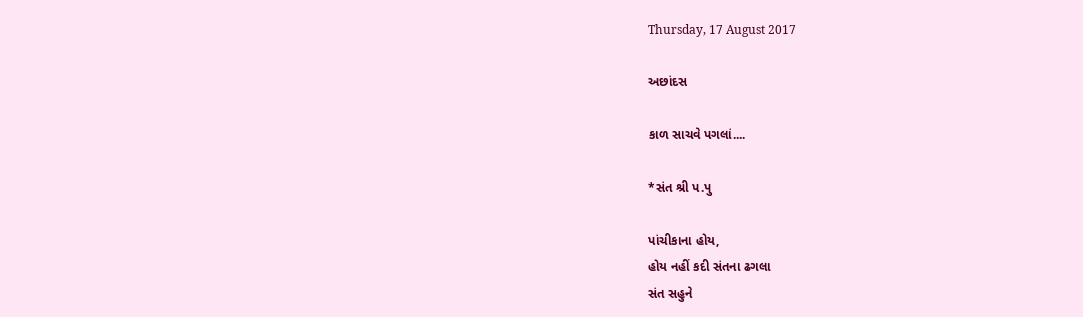Thursday, 17 August 2017

અછાંદસ

કાળ સાચવે પગલાં....

*સંત શ્રી પ.પુ

પાંચીકાના હોય,
હોય નહીં કદી સંતના ઢગલા
સંત સહુને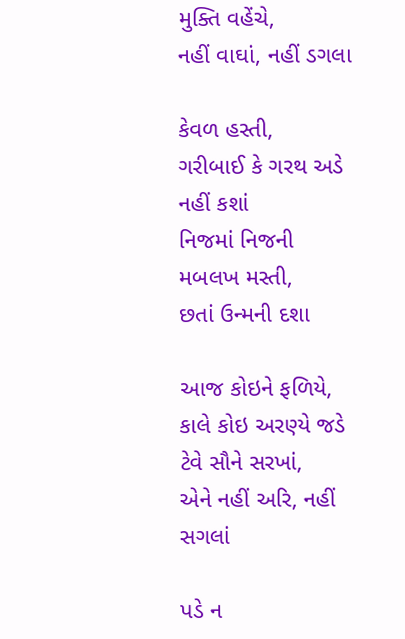મુક્તિ વહેંચે,
નહીં વાઘાં, નહીં ડગલા

કેવળ હસ્તી,
ગરીબાઈ કે ગરથ અડે નહીં કશાં
નિજમાં નિજની મબલખ મસ્તી,
છતાં ઉન્મની દશા

આજ કોઇને ફળિયે,
કાલે કોઇ અરણ્યે જડે
ટેવે સૌને સરખાં,
એને નહીં અરિ, નહીં સગલાં

પડે ન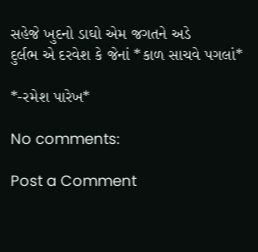સહેજે ખુદનો ડાઘો એમ જગતને અડે
દુર્લભ એ દરવેશ કે જેનાં *કાળ સાચવે પગલાં*

*-રમેશ પારેખ*

No comments:

Post a Comment